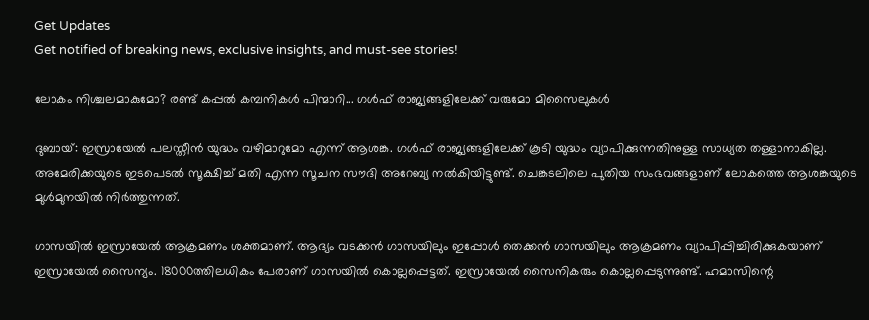Get Updates
Get notified of breaking news, exclusive insights, and must-see stories!

ലോകം നിശ്ചലമാകുമോ? രണ്ട് കപ്പല്‍ കമ്പനികള്‍ പിന്മാറി... ഗള്‍ഫ് രാജ്യങ്ങളിലേക്ക് വരുമോ മിസൈലുകള്‍

ദുബായ്: ഇസ്രായേല്‍ പലസ്തീന്‍ യുദ്ധം വഴിമാറുമോ എന്ന് ആശങ്ക. ഗള്‍ഫ് രാജ്യങ്ങളിലേക്ക് കൂടി യുദ്ധം വ്യാപിക്കുന്നതിനുള്ള സാധ്യത തള്ളാനാകില്ല. അമേരിക്കയുടെ ഇടപെടല്‍ സൂക്ഷിച്ച് മതി എന്ന സൂചന സൗദി അറേബ്യ നല്‍കിയിട്ടുണ്ട്. ചെങ്കടലിലെ പുതിയ സംഭവങ്ങളാണ് ലോകത്തെ ആശങ്കയുടെ മുള്‍മുനയില്‍ നിര്‍ത്തുന്നത്.

ഗാസയില്‍ ഇസ്രായേല്‍ ആക്രമണം ശക്തമാണ്. ആദ്യം വടക്കന്‍ ഗാസയിലും ഇപ്പോള്‍ തെക്കന്‍ ഗാസയിലും ആക്രമണം വ്യാപിപ്പിച്ചിരിക്കുകയാണ് ഇസ്രായേല്‍ സൈന്യം. 18000ത്തിലധികം പേരാണ് ഗാസയില്‍ കൊല്ലപ്പെട്ടത്. ഇസ്രായേല്‍ സൈനികരും കൊല്ലപ്പെടുന്നുണ്ട്. ഹമാസിന്റെ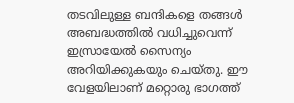തടവിലുള്ള ബന്ദികളെ തങ്ങള്‍ അബദ്ധത്തില്‍ വധിച്ചുവെന്ന് ഇസ്രായേല്‍ സൈന്യം അറിയിക്കുകയും ചെയ്തു. ഈ വേളയിലാണ് മറ്റൊരു ഭാഗത്ത്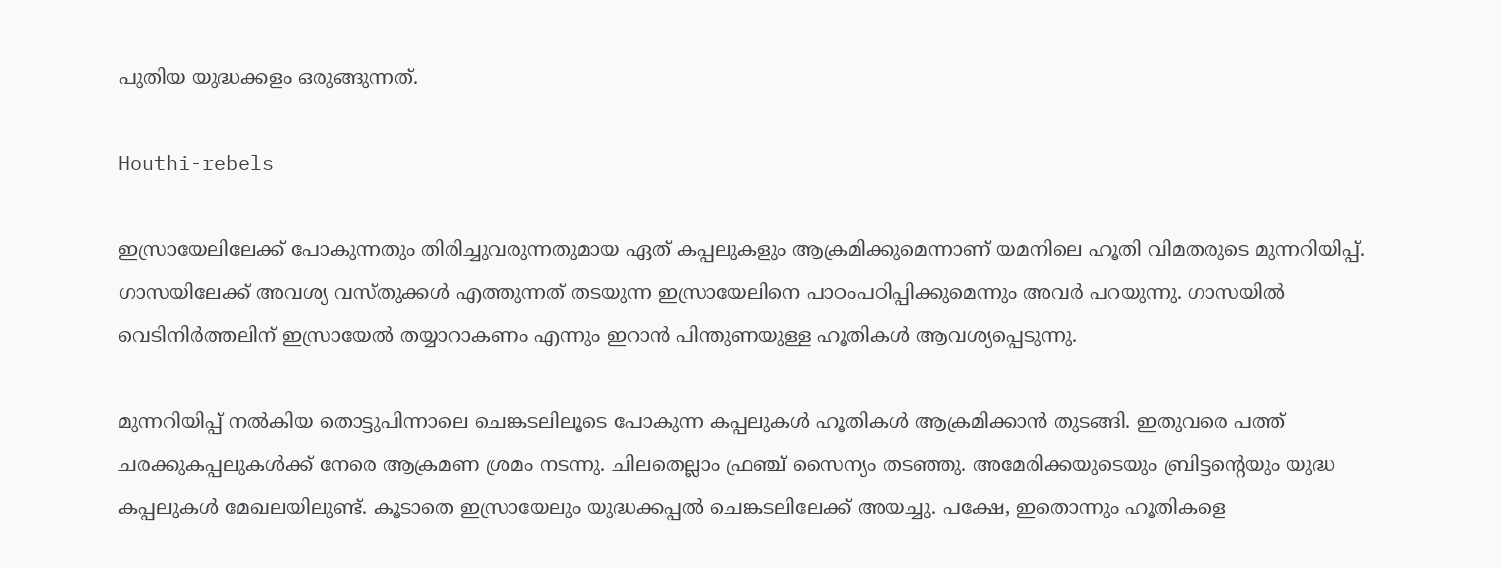പുതിയ യുദ്ധക്കളം ഒരുങ്ങുന്നത്.

Houthi-rebels

ഇസ്രായേലിലേക്ക് പോകുന്നതും തിരിച്ചുവരുന്നതുമായ ഏത് കപ്പലുകളും ആക്രമിക്കുമെന്നാണ് യമനിലെ ഹൂതി വിമതരുടെ മുന്നറിയിപ്പ്. ഗാസയിലേക്ക് അവശ്യ വസ്തുക്കള്‍ എത്തുന്നത് തടയുന്ന ഇസ്രായേലിനെ പാഠംപഠിപ്പിക്കുമെന്നും അവര്‍ പറയുന്നു. ഗാസയില്‍ വെടിനിര്‍ത്തലിന് ഇസ്രായേല്‍ തയ്യാറാകണം എന്നും ഇറാന്‍ പിന്തുണയുള്ള ഹൂതികള്‍ ആവശ്യപ്പെടുന്നു.

മുന്നറിയിപ്പ് നല്‍കിയ തൊട്ടുപിന്നാലെ ചെങ്കടലിലൂടെ പോകുന്ന കപ്പലുകള്‍ ഹൂതികള്‍ ആക്രമിക്കാന്‍ തുടങ്ങി. ഇതുവരെ പത്ത് ചരക്കുകപ്പലുകള്‍ക്ക് നേരെ ആക്രമണ ശ്രമം നടന്നു. ചിലതെല്ലാം ഫ്രഞ്ച് സൈന്യം തടഞ്ഞു. അമേരിക്കയുടെയും ബ്രിട്ടന്റെയും യുദ്ധ കപ്പലുകള്‍ മേഖലയിലുണ്ട്. കൂടാതെ ഇസ്രായേലും യുദ്ധക്കപ്പല്‍ ചെങ്കടലിലേക്ക് അയച്ചു. പക്ഷേ, ഇതൊന്നും ഹൂതികളെ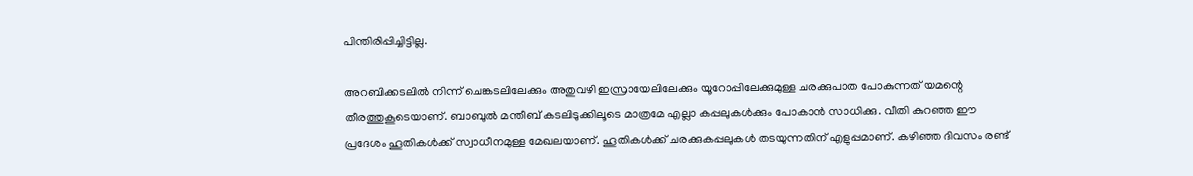പിന്തിരിപ്പിച്ചിട്ടില്ല.

അറബിക്കടലില്‍ നിന്ന് ചെങ്കടലിലേക്കും അതുവഴി ഇസ്രായേലിലേക്കും യൂറോപ്പിലേക്കുമുള്ള ചരക്കുപാത പോകുന്നത് യമന്റെ തീരത്തുകൂടെയാണ്. ബാബുല്‍ മന്തീബ് കടലിടുക്കിലൂടെ മാത്രമേ എല്ലാ കപ്പലുകള്‍ക്കും പോകാന്‍ സാധിക്കു. വീതി കുറഞ്ഞ ഈ പ്രദേശം ഹൂതികള്‍ക്ക് സ്വാധീനമുള്ള മേഖലയാണ്. ഹൂതികള്‍ക്ക് ചരക്കുകപ്പലുകള്‍ തടയുന്നതിന് എളുപ്പമാണ്. കഴിഞ്ഞ ദിവസം രണ്ട്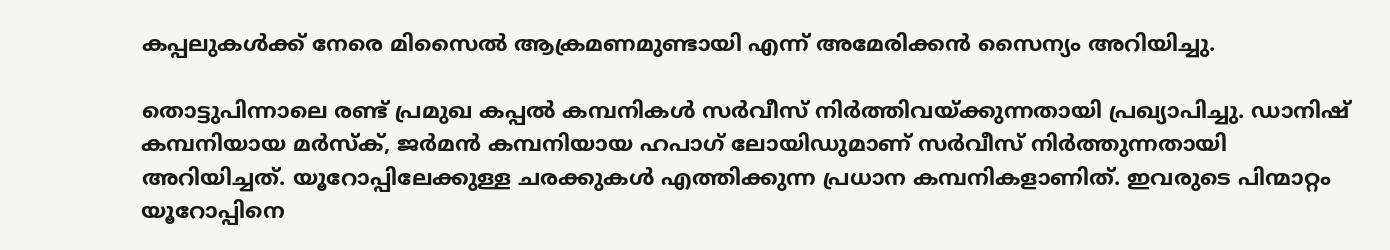കപ്പലുകള്‍ക്ക് നേരെ മിസൈല്‍ ആക്രമണമുണ്ടായി എന്ന് അമേരിക്കന്‍ സൈന്യം അറിയിച്ചു.

തൊട്ടുപിന്നാലെ രണ്ട് പ്രമുഖ കപ്പല്‍ കമ്പനികള്‍ സര്‍വീസ് നിര്‍ത്തിവയ്ക്കുന്നതായി പ്രഖ്യാപിച്ചു. ഡാനിഷ് കമ്പനിയായ മര്‍സ്‌ക്, ജര്‍മന്‍ കമ്പനിയായ ഹപാഗ് ലോയിഡുമാണ് സര്‍വീസ് നിര്‍ത്തുന്നതായി അറിയിച്ചത്. യൂറോപ്പിലേക്കുള്ള ചരക്കുകള്‍ എത്തിക്കുന്ന പ്രധാന കമ്പനികളാണിത്. ഇവരുടെ പിന്മാറ്റം യൂറോപ്പിനെ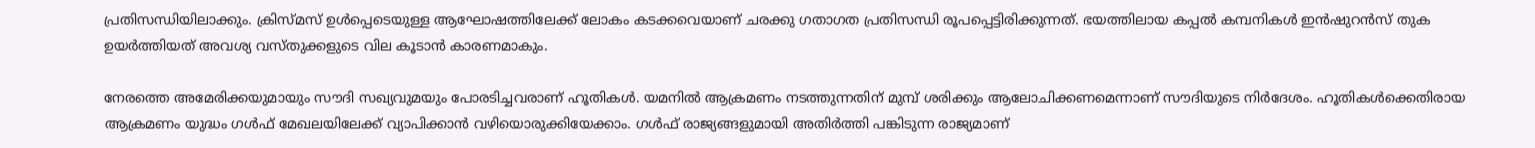പ്രതിസന്ധിയിലാക്കും. ക്രിസ്മസ് ഉള്‍പ്പെടെയുള്ള ആഘോഷത്തിലേക്ക് ലോകം കടക്കവെയാണ് ചരക്കു ഗതാഗത പ്രതിസന്ധി രൂപപ്പെട്ടിരിക്കുന്നത്. ഭയത്തിലായ കപ്പല്‍ കമ്പനികള്‍ ഇന്‍ഷുറന്‍സ് തുക ഉയര്‍ത്തിയത് അവശ്യ വസ്തുക്കളുടെ വില കൂടാന്‍ കാരണമാകും.

നേരത്തെ അമേരിക്കയുമായും സൗദി സഖ്യവുമയും പോരടിച്ചവരാണ് ഹൂതികള്‍. യമനില്‍ ആക്രമണം നടത്തുന്നതിന് മുമ്പ് ശരിക്കും ആലോചിക്കണമെന്നാണ് സൗദിയുടെ നിര്‍ദേശം. ഹൂതികള്‍ക്കെതിരായ ആക്രമണം യുദ്ധം ഗള്‍ഫ് മേഖലയിലേക്ക് വ്യാപിക്കാന്‍ വഴിയൊരുക്കിയേക്കാം. ഗള്‍ഫ് രാജ്യങ്ങളുമായി അതിര്‍ത്തി പങ്കിടുന്ന രാജ്യമാണ്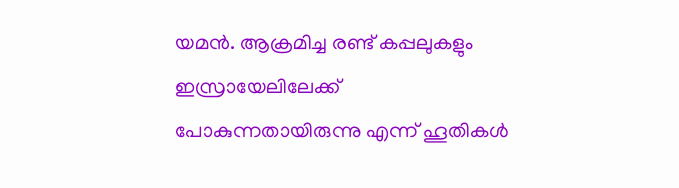യമന്‍. ആക്രമിച്ച രണ്ട് കപ്പലുകളും ഇസ്രായേലിലേക്ക് പോകുന്നതായിരുന്നു എന്ന് ഹൂതികള്‍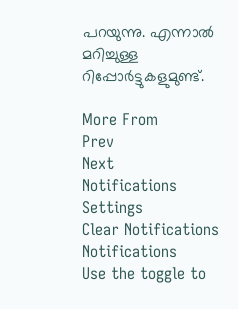പറയുന്നു. എന്നാല്‍ മറിച്ചുള്ള റിപ്പോര്‍ട്ടുകളുമുണ്ട്.

More From
Prev
Next
Notifications
Settings
Clear Notifications
Notifications
Use the toggle to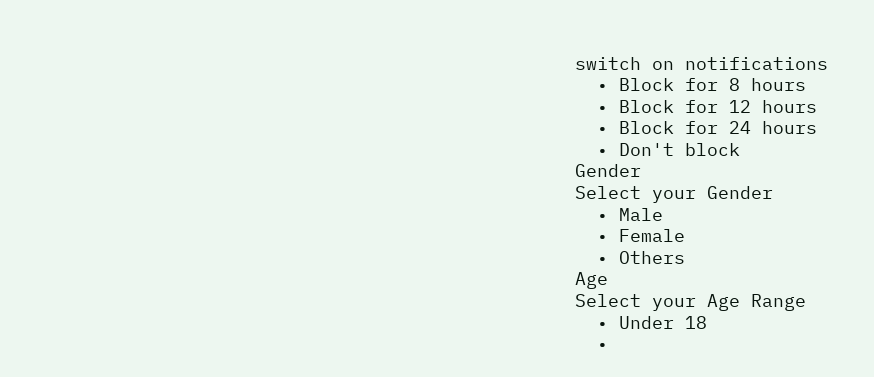switch on notifications
  • Block for 8 hours
  • Block for 12 hours
  • Block for 24 hours
  • Don't block
Gender
Select your Gender
  • Male
  • Female
  • Others
Age
Select your Age Range
  • Under 18
  •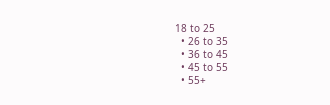18 to 25
  • 26 to 35
  • 36 to 45
  • 45 to 55
  • 55+